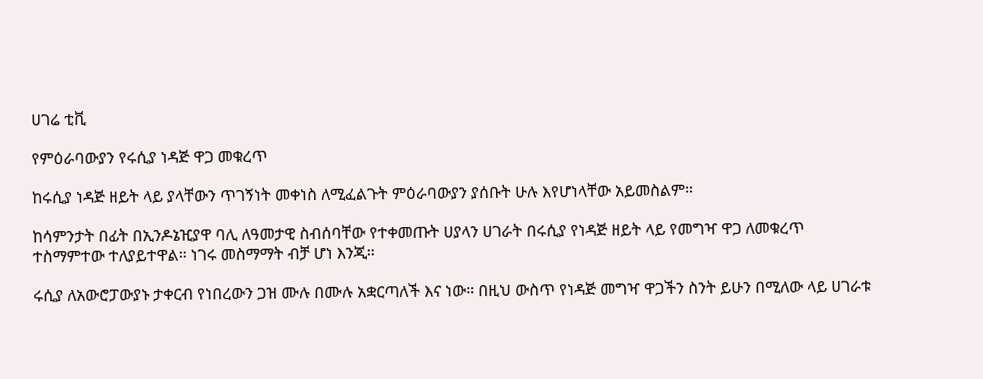ሀገሬ ቲቪ

የምዕራባውያን የሩሲያ ነዳጅ ዋጋ መቁረጥ

ከሩሲያ ነዳጅ ዘይት ላይ ያላቸውን ጥገኝነት መቀነስ ለሚፈልጉት ምዕራባውያን ያሰቡት ሁሉ እየሆነላቸው አይመስልም።

ከሳምንታት በፊት በኢንዶኔዢያዋ ባሊ ለዓመታዊ ስብሰባቸው የተቀመጡት ሀያላን ሀገራት በሩሲያ የነዳጅ ዘይት ላይ የመግዣ ዋጋ ለመቁረጥ ተስማምተው ተለያይተዋል። ነገሩ መስማማት ብቻ ሆነ እንጂ።

ሩሲያ ለአውሮፓውያኑ ታቀርብ የነበረውን ጋዝ ሙሉ በሙሉ አቋርጣለች እና ነው። በዚህ ውስጥ የነዳጅ መግዣ ዋጋችን ስንት ይሁን በሚለው ላይ ሀገራቱ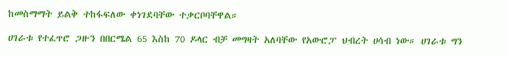ከመስማማት ይልቅ ተከፋፍለው ቀነገደባቸው ተቃርቦባቸዋል።

ሀገራቱ የተፈጥሮ ጋዙን በበርሜል 65 እስከ 70 ዶላር ብቻ መግዛት አለባቸው የአውሮፓ ህብረት ሀሳብ ነው። ሀገራቱ ግን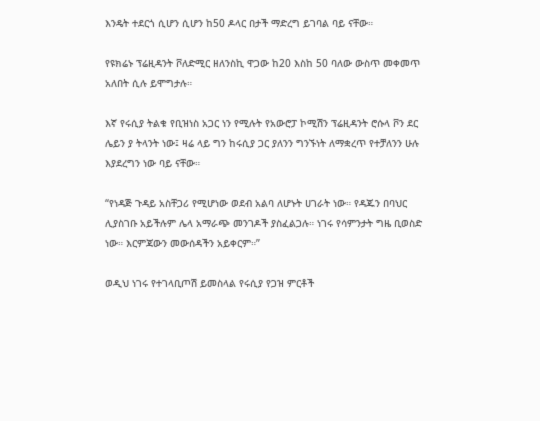እንዴት ተደርጎ ሲሆን ሲሆን ከ50 ዶላር በታች ማድረግ ይገባል ባይ ናቸው።

የዩክሬኑ ፕሬዚዳንት ቮለድሚር ዘለንስኪ ዋጋው ከ20 እስከ 50 ባለው ውስጥ መቀመጥ አለበት ሲሉ ይሞግታሉ።

እኛ የሩሲያ ትልቁ የቢዝነስ አጋር ነን የሚሉት የአውሮፓ ኮሚሽን ፕሬዚዳንት ሮሱላ ቮን ደር ሌይን ያ ትላንት ነው፤ ዛሬ ላይ ግን ከሩሲያ ጋር ያለንን ግንኙነት ለማቋረጥ የተቻለንን ሁሉ እያደረግን ነው ባይ ናቸው።

“የነዳጅ ጉዳይ አስቸጋሪ የሚሆነው ወደብ አልባ ለሆኑት ሀገራት ነው። የዳጁን በባህር ሊያስገቡ አይችሉም ሌላ አማራጭ መንገዶች ያስፈልጋሉ። ነገሩ የሳምንታት ግዜ ቢወስድ ነው። እርምጃውን መውሰዳችን አይቀርም።”

ወዲህ ነገሩ የተገላቢጦሽ ይመስላል የሩሲያ የጋዝ ምርቶች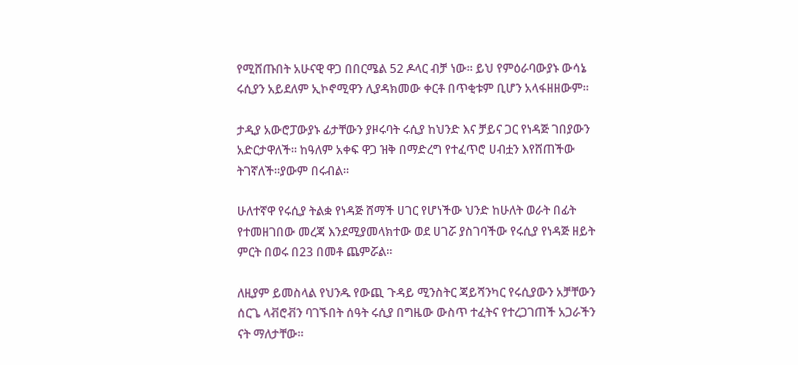የሚሸጡበት አሁናዊ ዋጋ በበርሜል 52 ዶላር ብቻ ነው። ይህ የምዕራባውያኑ ውሳኔ ሩሲያን አይደለም ኢኮኖሚዋን ሊያዳክመው ቀርቶ በጥቂቱም ቢሆን አላፋዘዘውም።

ታዲያ አውሮፓውያኑ ፊታቸውን ያዞሩባት ሩሲያ ከህንድ እና ቻይና ጋር የነዳጅ ገበያውን አድርታዋለች። ከዓለም አቀፍ ዋጋ ዝቅ በማድረግ የተፈጥሮ ሀብቷን እየሸጠችው ትገኛለች።ያውም በሩብል።

ሁለተኛዋ የሩሲያ ትልቋ የነዳጅ ሸማች ሀገር የሆነችው ህንድ ከሁለት ወራት በፊት የተመዘገበው መረጃ እንደሚያመላክተው ወደ ሀገሯ ያስገባችው የሩሲያ የነዳጅ ዘይት ምርት በወሩ በ23 በመቶ ጨምሯል።

ለዚያም ይመስላል የህንዱ የውጪ ጉዳይ ሚንስትር ጃይሻንካር የሩሲያውን አቻቸውን ሰርጌ ላቭሮቭን ባገኙበት ሰዓት ሩሲያ በግዜው ውስጥ ተፈትና የተረጋገጠች አጋራችን ናት ማለታቸው።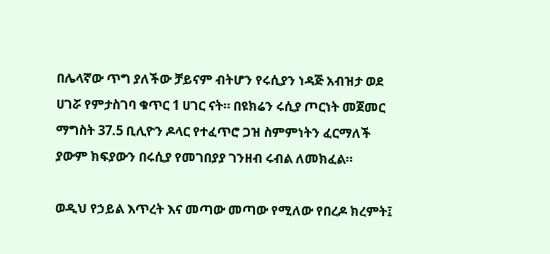በሌላኛው ጥግ ያለችው ቻይናም ብትሆን የሩሲያን ነዳጅ አብዝታ ወደ ሀገሯ የምታስገባ ቁጥር 1 ሀገር ናት። በዩክሬን ሩሲያ ጦርነት መጀመር ማግስት 37.5 ቢሊዮን ዶላር የተፈጥሮ ጋዝ ስምምነትን ፈርማለች ያውም ክፍያውን በሩሲያ የመገበያያ ገንዘብ ሩብል ለመክፈል።

ወዲህ የኃይል እጥረት እና መጣው መጣው የሚለው የበረዶ ክረምት፤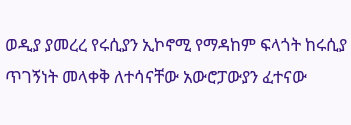ወዲያ ያመረረ የሩሲያን ኢኮኖሚ የማዳከም ፍላጎት ከሩሲያ ጥገኝነት መላቀቅ ለተሳናቸው አውሮፓውያን ፈተናው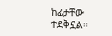ከፊታቸው ተደቅኗል።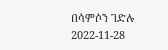በሳምሶን ገድሉ
2022-11-28